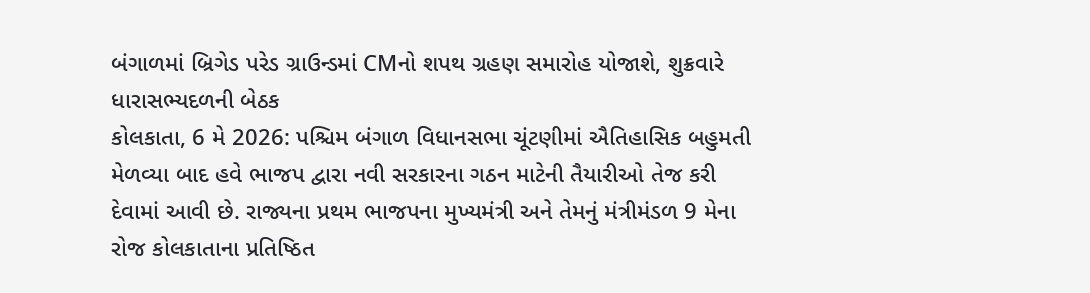બંગાળમાં બ્રિગેડ પરેડ ગ્રાઉન્ડમાં CMનો શપથ ગ્રહણ સમારોહ યોજાશે, શુક્રવારે ધારાસભ્યદળની બેઠક
કોલકાતા, 6 મે 2026: પશ્ચિમ બંગાળ વિધાનસભા ચૂંટણીમાં ઐતિહાસિક બહુમતી મેળવ્યા બાદ હવે ભાજપ દ્વારા નવી સરકારના ગઠન માટેની તૈયારીઓ તેજ કરી દેવામાં આવી છે. રાજ્યના પ્રથમ ભાજપના મુખ્યમંત્રી અને તેમનું મંત્રીમંડળ 9 મેના રોજ કોલકાતાના પ્રતિષ્ઠિત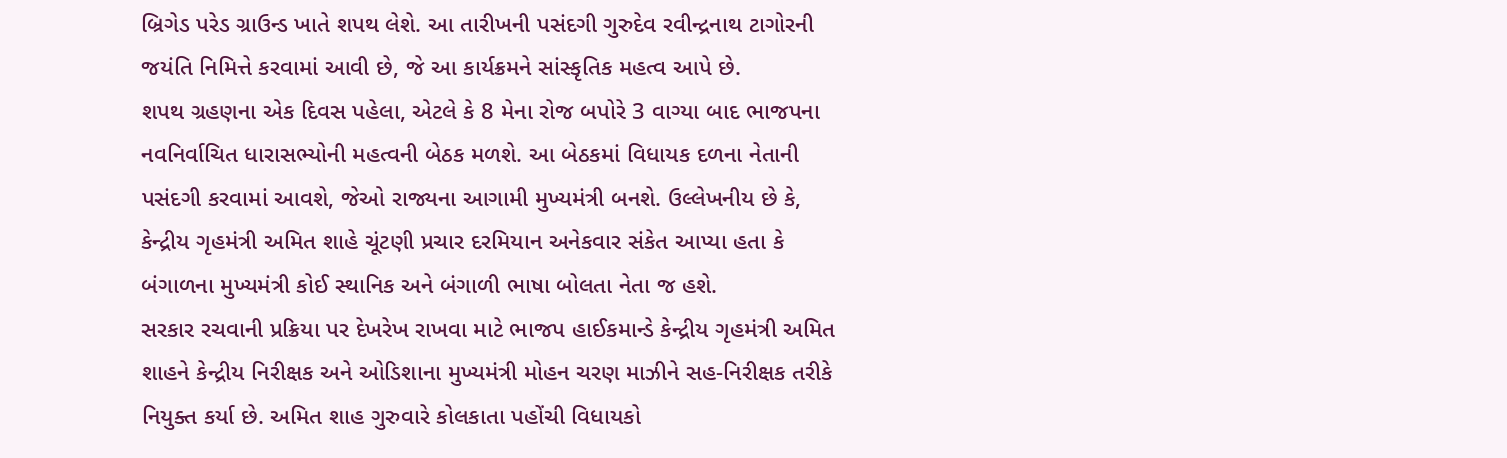બ્રિગેડ પરેડ ગ્રાઉન્ડ ખાતે શપથ લેશે. આ તારીખની પસંદગી ગુરુદેવ રવીન્દ્રનાથ ટાગોરની જયંતિ નિમિત્તે કરવામાં આવી છે, જે આ કાર્યક્રમને સાંસ્કૃતિક મહત્વ આપે છે.
શપથ ગ્રહણના એક દિવસ પહેલા, એટલે કે 8 મેના રોજ બપોરે 3 વાગ્યા બાદ ભાજપના નવનિર્વાચિત ધારાસભ્યોની મહત્વની બેઠક મળશે. આ બેઠકમાં વિધાયક દળના નેતાની પસંદગી કરવામાં આવશે, જેઓ રાજ્યના આગામી મુખ્યમંત્રી બનશે. ઉલ્લેખનીય છે કે, કેન્દ્રીય ગૃહમંત્રી અમિત શાહે ચૂંટણી પ્રચાર દરમિયાન અનેકવાર સંકેત આપ્યા હતા કે બંગાળના મુખ્યમંત્રી કોઈ સ્થાનિક અને બંગાળી ભાષા બોલતા નેતા જ હશે.
સરકાર રચવાની પ્રક્રિયા પર દેખરેખ રાખવા માટે ભાજપ હાઈકમાન્ડે કેન્દ્રીય ગૃહમંત્રી અમિત શાહને કેન્દ્રીય નિરીક્ષક અને ઓડિશાના મુખ્યમંત્રી મોહન ચરણ માઝીને સહ-નિરીક્ષક તરીકે નિયુક્ત કર્યા છે. અમિત શાહ ગુરુવારે કોલકાતા પહોંચી વિધાયકો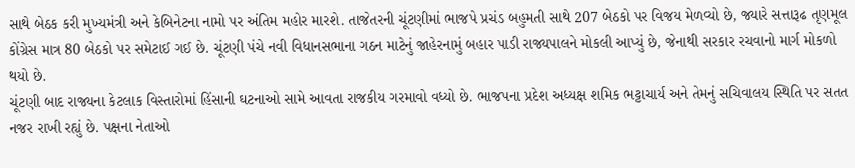સાથે બેઠક કરી મુખ્યમંત્રી અને કેબિનેટના નામો પર અંતિમ મહોર મારશે. તાજેતરની ચૂંટણીમાં ભાજપે પ્રચંડ બહુમતી સાથે 207 બેઠકો પર વિજય મેળવ્યો છે, જ્યારે સત્તારૂઢ તૃણમૂલ કોંગ્રેસ માત્ર 80 બેઠકો પર સમેટાઈ ગઈ છે. ચૂંટણી પંચે નવી વિધાનસભાના ગઠન માટેનું જાહેરનામું બહાર પાડી રાજ્યપાલને મોકલી આપ્યું છે, જેનાથી સરકાર રચવાનો માર્ગ મોકળો થયો છે.
ચૂંટણી બાદ રાજ્યના કેટલાક વિસ્તારોમાં હિંસાની ઘટનાઓ સામે આવતા રાજકીય ગરમાવો વધ્યો છે. ભાજપના પ્રદેશ અધ્યક્ષ શમિક ભટ્ટાચાર્ય અને તેમનું સચિવાલય સ્થિતિ પર સતત નજર રાખી રહ્યું છે. પક્ષના નેતાઓ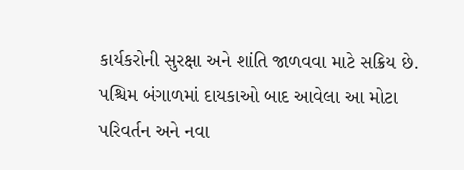કાર્યકરોની સુરક્ષા અને શાંતિ જાળવવા માટે સક્રિય છે. પશ્ચિમ બંગાળમાં દાયકાઓ બાદ આવેલા આ મોટા પરિવર્તન અને નવા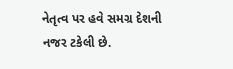નેતૃત્વ પર હવે સમગ્ર દેશની નજર ટકેલી છે.